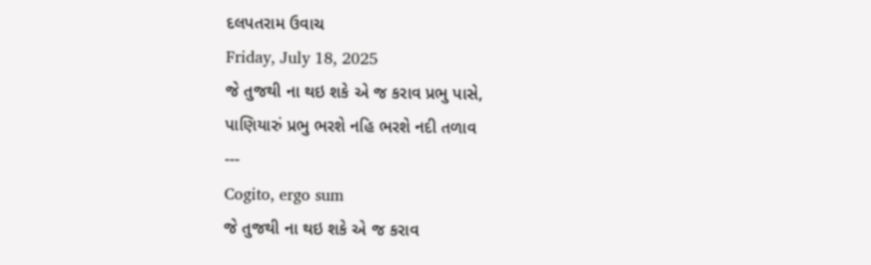દલપતરામ ઉવાચ
Friday, July 18, 2025
જે તુજથી ના થઇ શકે એ જ કરાવ પ્રભુ પાસે,
પાણિયારું પ્રભુ ભરશે નહિ ભરશે નદી તળાવ
---
Cogito, ergo sum
જે તુજથી ના થઇ શકે એ જ કરાવ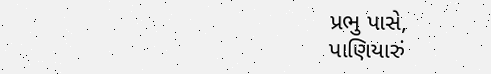પ્રભુ પાસે,
પાણિયારું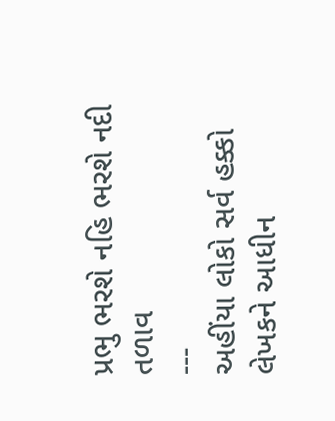પ્રભુ ભરશે નહિ ભરશે નદી તળાવ
---
અહીંયા લોકો સર્વ હક્કો લેખકને આધીન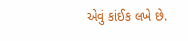એવું કાંઈક લખે છે.